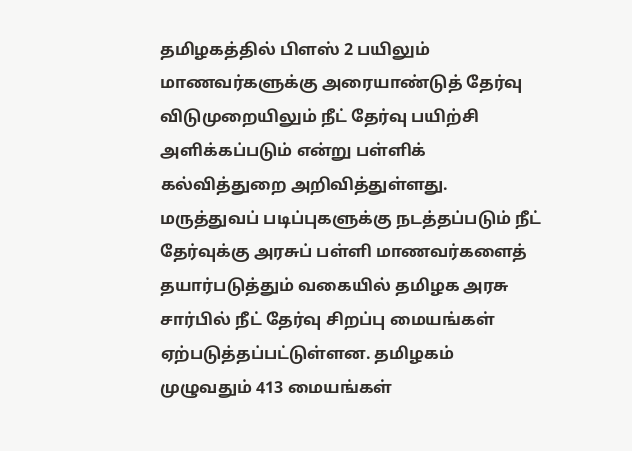தமிழகத்தில் பிளஸ் 2 பயிலும் மாணவர்களுக்கு அரையாண்டுத் தேர்வு விடுமுறையிலும் நீட் தேர்வு பயிற்சி அளிக்கப்படும் என்று பள்ளிக் கல்வித்துறை அறிவித்துள்ளது.
மருத்துவப் படிப்புகளுக்கு நடத்தப்படும் நீட் தேர்வுக்கு அரசுப் பள்ளி மாணவர்களைத் தயார்படுத்தும் வகையில் தமிழக அரசு சார்பில் நீட் தேர்வு சிறப்பு மையங்கள் ஏற்படுத்தப்பட்டுள்ளன. தமிழகம் முழுவதும் 413 மையங்கள்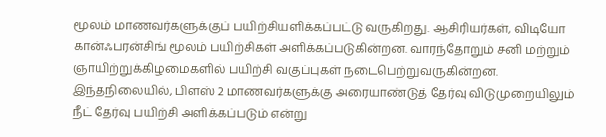மூலம் மாணவர்களுக்குப் பயிற்சியளிக்கப்பட்டு வருகிறது. ஆசிரியர்கள், விடியோ கான்ஃபரன்சிங் மூலம் பயிற்சிகள் அளிக்கப்படுகின்றன. வாரந்தோறும் சனி மற்றும் ஞாயிற்றுக்கிழமைகளில் பயிற்சி வகுப்புகள் நடைபெற்றுவருகின்றன.
இந்தநிலையில், பிளஸ் 2 மாணவர்களுக்கு அரையாண்டுத் தேர்வு விடுமுறையிலும் நீட் தேர்வு பயிற்சி அளிக்கப்படும் என்று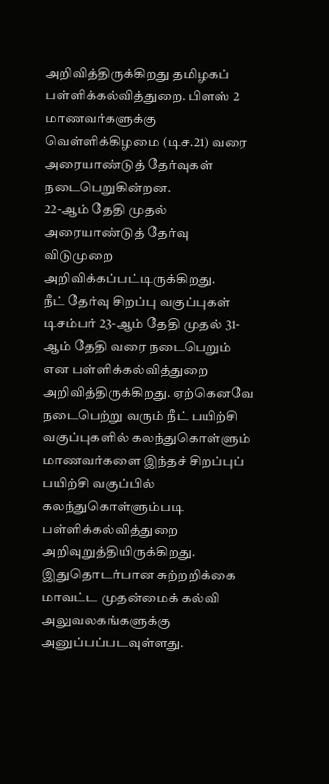அறிவித்திருக்கிறது தமிழகப் பள்ளிக்கல்வித்துறை. பிளஸ் 2 மாணவர்களுக்கு வெள்ளிக்கிழமை (டிச.21) வரை அரையாண்டுத் தேர்வுகள் நடைபெறுகின்றன.
22-ஆம் தேதி முதல் அரையாண்டுத் தேர்வு விடுமுறை அறிவிக்கப்பட்டிருக்கிறது.
நீட் தேர்வு சிறப்பு வகுப்புகள் டிசம்பர் 23-ஆம் தேதி முதல் 31-ஆம் தேதி வரை நடைபெறும் என பள்ளிக்கல்வித்துறை அறிவித்திருக்கிறது. ஏற்கெனவே நடைபெற்று வரும் நீட் பயிற்சி வகுப்புகளில் கலந்துகொள்ளும் மாணவர்களை இந்தச் சிறப்புப் பயிற்சி வகுப்பில் கலந்துகொள்ளும்படி பள்ளிக்கல்வித்துறை அறிவுறுத்தியிருக்கிறது. இதுதொடர்பான சுற்றறிக்கை மாவட்ட முதன்மைக் கல்வி அலுவலகங்களுக்கு அனுப்பப்படவுள்ளது.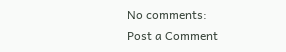No comments:
Post a Comment